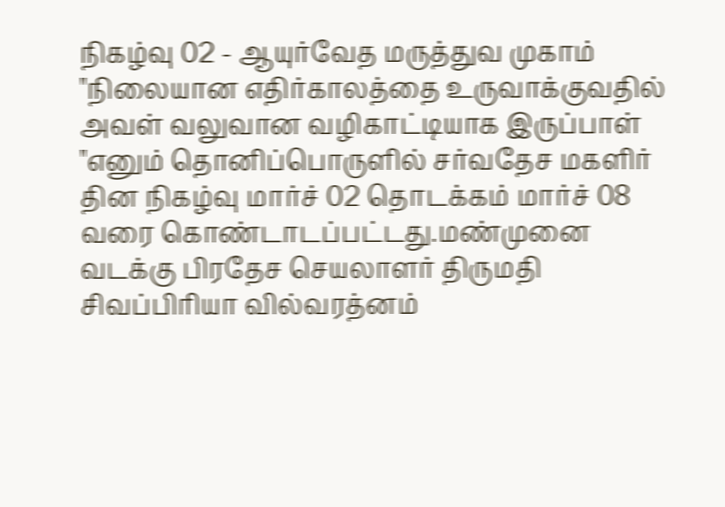நிகழ்வு 02 - ஆயுர்வேத மருத்துவ முகாம்
"நிலையான எதிர்காலத்தை உருவாக்குவதில் அவள் வலுவான வழிகாட்டியாக இருப்பாள் "எனும் தொனிப்பொருளில் சர்வதேச மகளிர் தின நிகழ்வு மார்ச் 02 தொடக்கம் மார்ச் 08 வரை கொண்டாடப்பட்டது.மண்முனை வடக்கு பிரதேச செயலாளர் திருமதி சிவப்பிரியா வில்வரத்னம்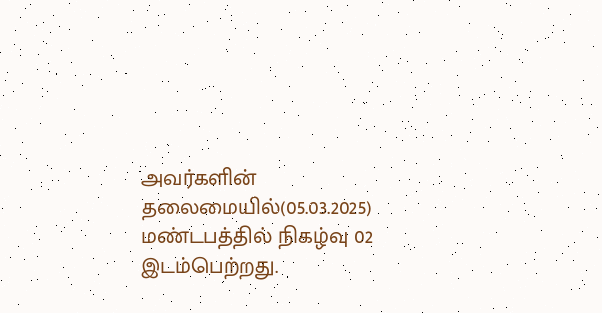அவர்களின் தலைமையில்(05.03.2025) மண்டபத்தில் நிகழ்வு 02 இடம்பெற்றது.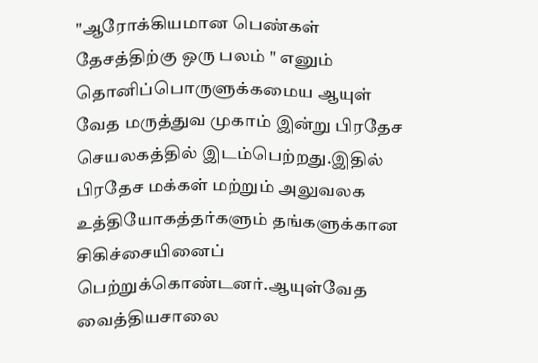"ஆரோக்கியமான பெண்கள் தேசத்திற்கு ஒரு பலம் " எனும் தொனிப்பொருளுக்கமைய ஆயுள் வேத மருத்துவ முகாம் இன்று பிரதேச செயலகத்தில் இடம்பெற்றது.இதில் பிரதேச மக்கள் மற்றும் அலுவலக உத்தியோகத்தர்களும் தங்களுக்கான சிகிச்சையினைப் பெற்றுக்கொண்டனர்.ஆயுள்வேத வைத்தியசாலை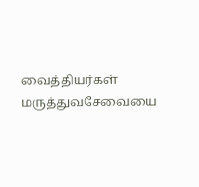வைத்தியர்கள் மருத்துவசேவையை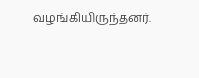வழங்கியிருந்தனர்.